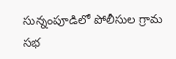సున్నంపూడిలో పోలీసుల గ్రామ సభ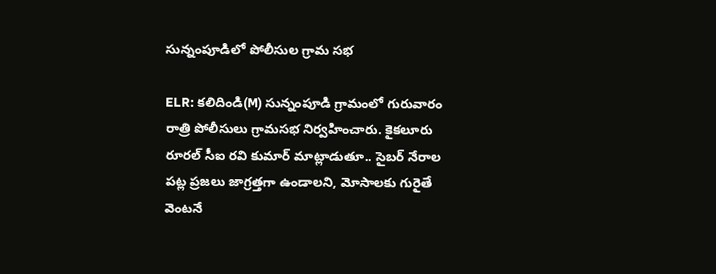సున్నంపూడిలో పోలీసుల గ్రామ సభ

ELR: కలిదిండి(M) సున్నంపూడి గ్రామంలో గురువారం రాత్రి పోలీసులు గ్రామసభ నిర్వహించారు. కైకలూరు రూరల్ సీఐ రవి కుమార్ మాట్లాడుతూ.. సైబర్ నేరాల పట్ల ప్రజలు జాగ్రత్తగా ఉండాలని, మోసాలకు గురైతే వెంటనే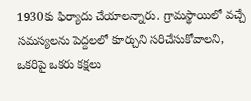1930కు ఫిర్యాదు చేయాలన్నారు. గ్రామస్థాయిలో వచ్చే సమస్యలను పెద్దలలో కూర్చుని సరిచేసుకోవాలని, ఒకరిపై ఒకరు కక్షలు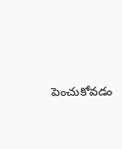పెంచుకోవడం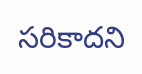సరికాదని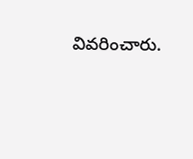వివరించారు.